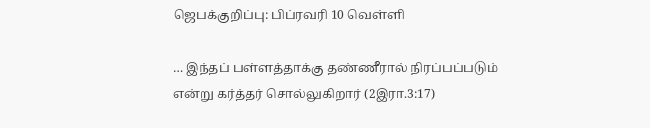ஜெபக்குறிப்பு: பிப்ரவரி 10 வெள்ளி

… இந்தப் பள்ளத்தாக்கு தண்ணீரால் நிரப்பப்படும் என்று கர்த்தர் சொல்லுகிறார் (2இரா.3:17)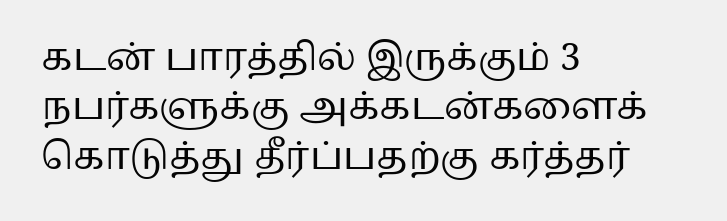கடன் பாரத்தில் இருக்கும் 3 நபர்களுக்கு அக்கடன்களைக் கொடுத்து தீர்ப்பதற்கு கர்த்தர்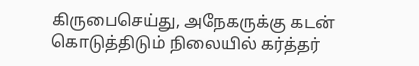கிருபைசெய்து, அநேகருக்கு கடன் கொடுத்திடும் நிலையில் கர்த்தர்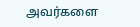அவர்களை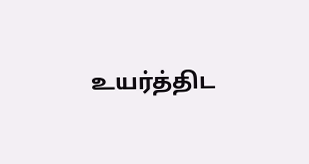உயர்த்திட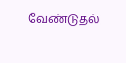வேண்டுதல்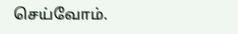செய்வோம்.